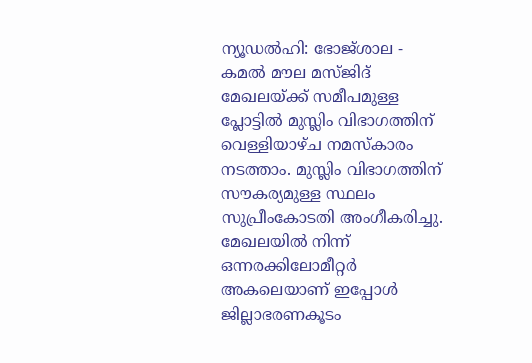ന്യൂഡൽഹി: ഭോജ്ശാല - കമൽ മൗല മസ്ജിദ് മേഖലയ്ക്ക് സമീപമുള്ള പ്ലോട്ടിൽ മുസ്ലിം വിഭാഗത്തിന് വെള്ളിയാഴ്ച നമസ്കാരം നടത്താം. മുസ്ലിം വിഭാഗത്തിന് സൗകര്യമുള്ള സ്ഥലം സുപ്രീംകോടതി അംഗീകരിച്ചു. മേഖലയിൽ നിന്ന് ഒന്നരക്കിലോമീറ്റർ അകലെയാണ് ഇപ്പോൾ ജില്ലാഭരണകൂടം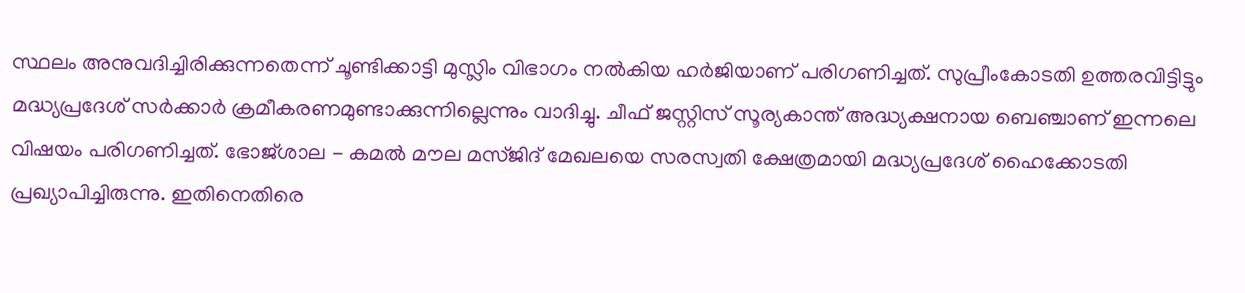സ്ഥലം അനുവദിച്ചിരിക്കുന്നതെന്ന് ചൂണ്ടിക്കാട്ടി മുസ്ലിം വിഭാഗം നൽകിയ ഹർജിയാണ് പരിഗണിച്ചത്. സുപ്രീംകോടതി ഉത്തരവിട്ടിട്ടും മദ്ധ്യപ്രദേശ് സർക്കാർ ക്രമീകരണമുണ്ടാക്കുന്നില്ലെന്നും വാദിച്ചു. ചീഫ് ജസ്റ്റിസ് സൂര്യകാന്ത് അദ്ധ്യക്ഷനായ ബെഞ്ചാണ് ഇന്നലെ വിഷയം പരിഗണിച്ചത്. ഭോജ്ശാല - കമൽ മൗല മസ്ജിദ് മേഖലയെ സരസ്വതി ക്ഷേത്രമായി മദ്ധ്യപ്രദേശ് ഹൈക്കോടതി പ്രഖ്യാപിച്ചിരുന്നു. ഇതിനെതിരെ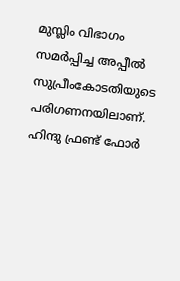മുസ്ലിം വിഭാഗം സമർപ്പിച്ച അപ്പീൽ സുപ്രീംകോടതിയുടെ പരിഗണനയിലാണ്. ഹിന്ദു ഫ്രണ്ട് ഫോർ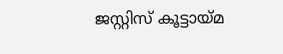ജസ്റ്റിസ് കൂട്ടായ്മ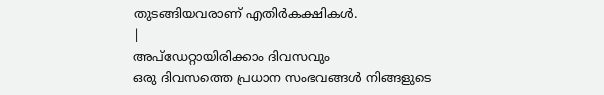തുടങ്ങിയവരാണ് എതിർകക്ഷികൾ.
|
അപ്ഡേറ്റായിരിക്കാം ദിവസവും
ഒരു ദിവസത്തെ പ്രധാന സംഭവങ്ങൾ നിങ്ങളുടെ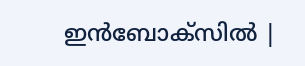ഇൻബോക്സിൽ |